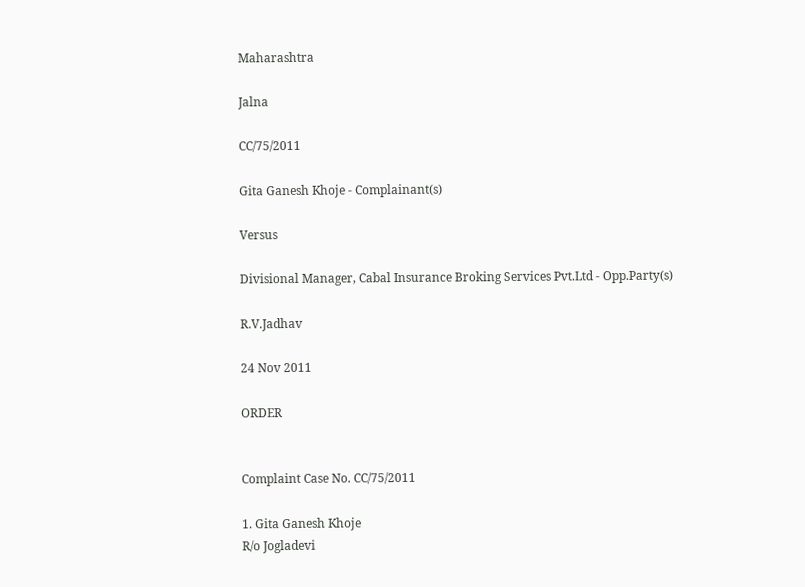Maharashtra

Jalna

CC/75/2011

Gita Ganesh Khoje - Complainant(s)

Versus

Divisional Manager, Cabal Insurance Broking Services Pvt.Ltd - Opp.Party(s)

R.V.Jadhav

24 Nov 2011

ORDER


Complaint Case No. CC/75/2011

1. Gita Ganesh Khoje
R/o Jogladevi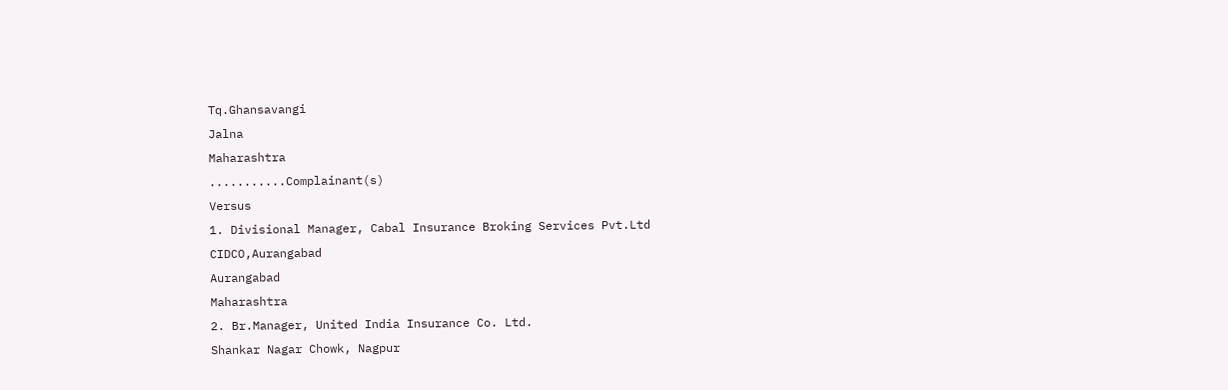Tq.Ghansavangi
Jalna
Maharashtra
...........Complainant(s)
Versus
1. Divisional Manager, Cabal Insurance Broking Services Pvt.Ltd
CIDCO,Aurangabad
Aurangabad
Maharashtra
2. Br.Manager, United India Insurance Co. Ltd.
Shankar Nagar Chowk, Nagpur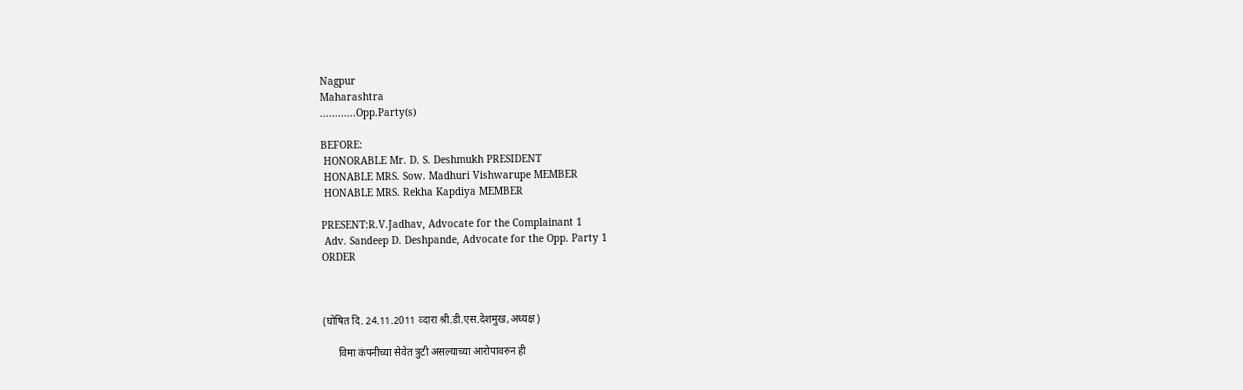Nagpur
Maharashtra
............Opp.Party(s)

BEFORE:
 HONORABLE Mr. D. S. Deshmukh PRESIDENT
 HONABLE MRS. Sow. Madhuri Vishwarupe MEMBER
 HONABLE MRS. Rekha Kapdiya MEMBER

PRESENT:R.V.Jadhav, Advocate for the Complainant 1
 Adv. Sandeep D. Deshpande, Advocate for the Opp. Party 1
ORDER



(घोषित दि. 24.11.2011 व्‍दारा श्री.डी.एस.देशमुख,अध्‍यक्ष)

      विमा कंपनीच्‍या सेवेत त्रुटी असल्‍याच्‍या आरोपावरुन ही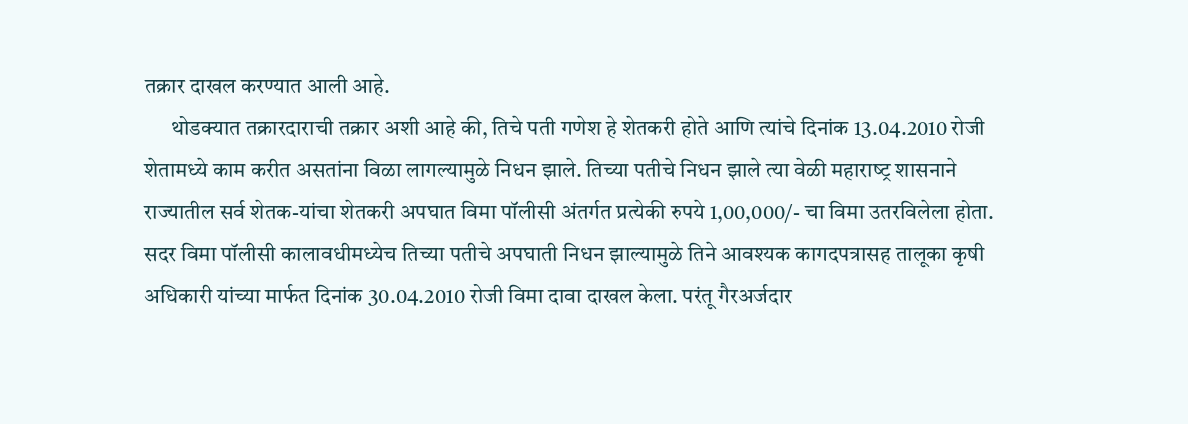तक्रार दाखल करण्‍यात आली आहे.
      थोडक्‍यात तक्रारदाराची तक्रार अशी आहे की, तिचे पती गणेश हे शेतकरी होते आणि त्‍यांचे दिनांक 13.04.2010 रोजी शेतामध्‍ये काम करीत असतांना विळा लागल्‍यामुळे निधन झाले. तिच्‍या पतीचे निधन झाले त्‍या वेळी महाराष्‍ट्र शासनाने राज्‍यातील सर्व शेतक-यांचा शेतकरी अपघात विमा पॉलीसी अंतर्गत प्रत्‍येकी रुपये 1,00,000/- चा विमा उतरविलेला होता. सदर विमा पॉलीसी कालावधीमध्‍येच तिच्‍या पतीचे अपघाती निधन झाल्‍यामुळे तिने आवश्‍यक कागदपत्रासह तालूका कृषी अधिकारी यांच्‍या मार्फत दिनांक 30.04.2010 रोजी विमा दावा दाखल केला. परंतू गैरअर्जदार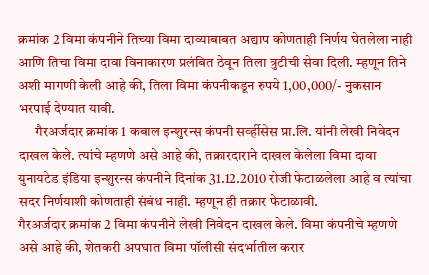क्रमांक 2 विमा कंपनीने तिच्‍या विमा दाव्‍याबाबत अद्याप कोणताही निर्णय घेतलेला नाही आणि तिचा विमा दावा विनाकारण प्रलंबित ठेवून तिला त्रुटीची सेवा दिली. म्‍हणून तिने अशी मागणी केली आहे की, तिला विमा कंपनीकडून रुपये 1,00,000/- नुकसान भरपाई देण्‍यात यावी.
      गैरअर्जदार क्रमांक 1 कबाल इन्‍शुरन्‍स कंपनी सर्व्‍हीसेस प्रा.लि. यांनी लेखी निवेदन दाखल केले. त्‍यांचे म्‍हणणे असे आहे की, तक्रारदाराने दाखल केलेला विमा दावा युनायटेड इंडिया इन्‍शुरन्‍स कंपनीने दिनांक 31.12.2010 रोजी फेटाळलेला आहे व त्‍यांचा सदर निर्णयाशी कोणताही संबंध नाही. म्‍हणून ही तक्रार फेटाळावी.
गैरअर्जदार क्रमांक 2 विमा कंपनीने लेखी निवेदन दाखल केले. विमा कंपनीचे म्‍हणणे असे आहे की, शेतकरी अपघात विमा पॉलीसी संदर्भातील करार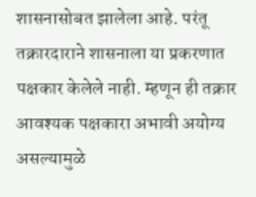शासनासोबत झालेला आहे. परंतू तक्रारदाराने शासनाला या प्रकरणात पक्षकार केलेले नाही. म्‍हणून ही तक्रार आवश्‍यक पक्षकारा अभावी अयोग्‍य असल्‍यामुळे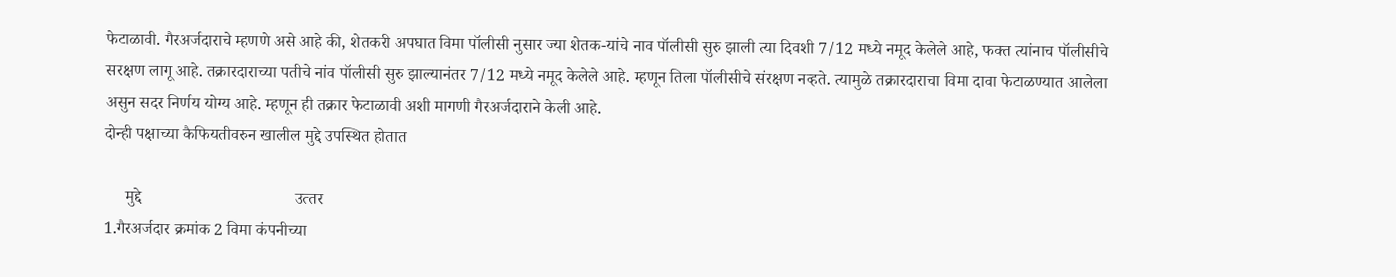फेटाळावी. गैरअर्जदाराचे म्‍हणणे असे आहे की, शेतकरी अपघात विमा पॉलीसी नुसार ज्‍या शेतक-यांचे नाव पॉलीसी सुरु झाली त्‍या दिवशी 7/12 मध्‍ये नमूद केलेले आहे, फक्‍त त्‍यांनाच पॉलीसीचे सरक्षण लागू आहे. तक्रारदाराच्‍या पतीचे नांव पॉलीसी सुरु झाल्‍यानंतर 7/12 मध्‍ये नमूद केलेले आहे. म्‍हणून तिला पॉलीसीचे संरक्षण नव्‍हते. त्‍यामुळे तक्रारदाराचा विमा दावा फेटाळण्‍यात आलेला असुन सदर निर्णय योग्‍य आहे. म्‍हणून ही तक्रार फेटाळावी अशी मागणी गैरअर्जदाराने केली आहे.
दोन्‍ही पक्षाच्‍या कैफियतीवरुन खालील मुद्दे उपस्थित होतात

     मुद्दे                                     उत्‍तर
1.गैरअर्जदार क्रमांक 2 विमा कंपनीच्‍या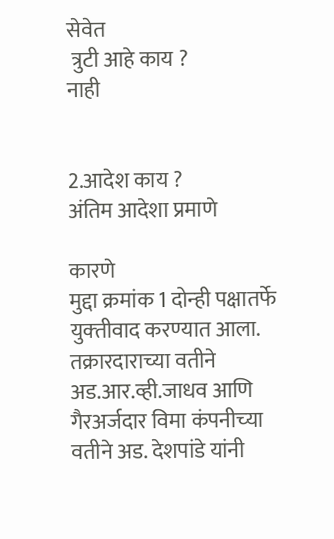सेवेत
 त्रुटी आहे काय ?                                            नाही


2.आदेश काय ?                                         अंतिम आदेशा प्रमाणे

कारणे
मुद्दा क्रमांक 1 दोन्‍ही पक्षातर्फे युक्‍तीवाद करण्‍यात आला. तक्रारदाराच्‍या वतीने अड.आर.व्‍ही.जाधव आणि गैरअर्जदार विमा कंपनीच्‍या वतीने अड. देशपांडे यांनी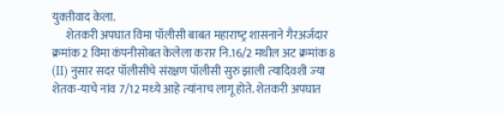युक्‍तीवाद केला.
      शेतकरी अपघात विमा पॉलीसी बाबत महाराष्‍ट्र शासनाने गैरअर्जदार क्रमांक 2 विमा कंपनीसोबत केलेला करार नि.16/2 मधील अट क्रमांक 8 (II) नुसार सदर पॉलीसीचे संरक्षण पॉलीसी सुरु झाली त्‍यादिवशी ज्‍या शेतक-याचे नांव 7/12 मध्‍ये आहे त्‍यांनाच लागू होते. शेतकरी अपघात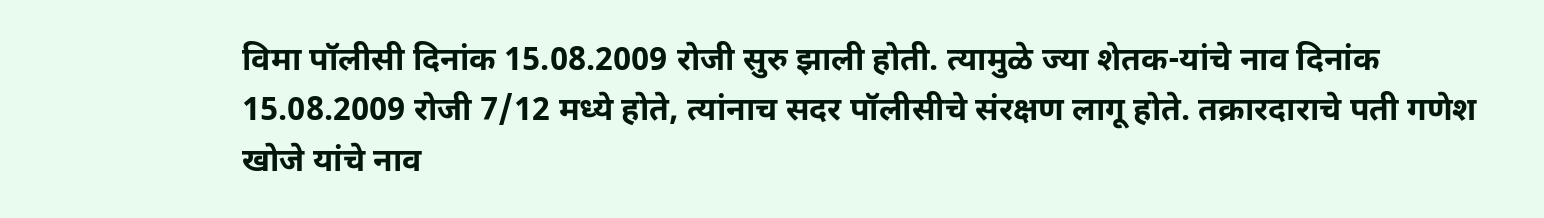विमा पॉलीसी दिनांक 15.08.2009 रोजी सुरु झाली होती. त्‍यामुळे ज्‍या शेतक-यांचे नाव दिनांक 15.08.2009 रोजी 7/12 मध्‍ये होते, त्‍यांनाच सदर पॉलीसीचे संरक्षण लागू होते. तक्रारदाराचे पती गणेश खोजे यांचे नाव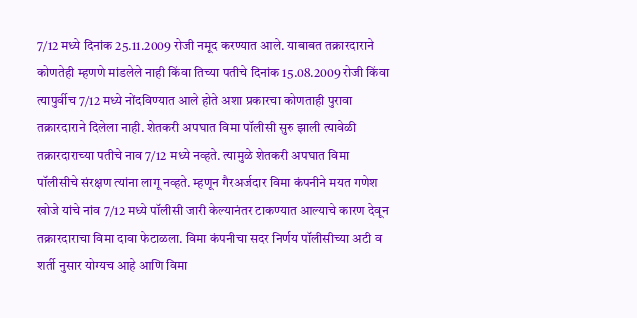7/12 मध्‍ये दिनांक 25.11.2009 रोजी नमूद करण्‍यात आले. याबाबत तक्रारदाराने कोणतेही म्‍हणणे मांडलेले नाही किंवा तिच्‍या पतीचे दिनांक 15.08.2009 रोजी किंवा त्‍यापुर्वीच 7/12 मध्‍ये नोंदविण्‍यात आले होते अशा प्रकारचा कोणताही पुरावा तक्रारदाराने दिलेला नाही. शेतकरी अपघात विमा पॉलीसी सुरु झाली त्‍यावेळी तक्रारदाराच्‍या पतीचे नाव 7/12 मध्‍ये नव्‍हते. त्‍यामुळे शेतकरी अपघात विमा पॉलीसीचे संरक्षण त्‍यांना लागू नव्‍हते. म्‍हणून गैरअर्जदार विमा कंपनीने मयत गणेश खोजे यांचे नांव 7/12 मध्‍ये पॉलीसी जारी केल्‍यानंतर टाकण्‍यात आल्‍याचे कारण देवून तक्रारदाराचा विमा दावा फेटाळला. विमा कंपनीचा सदर निर्णय पॉलीसीच्‍या अटी व शर्ती नुसार योग्‍यच आहे आणि विमा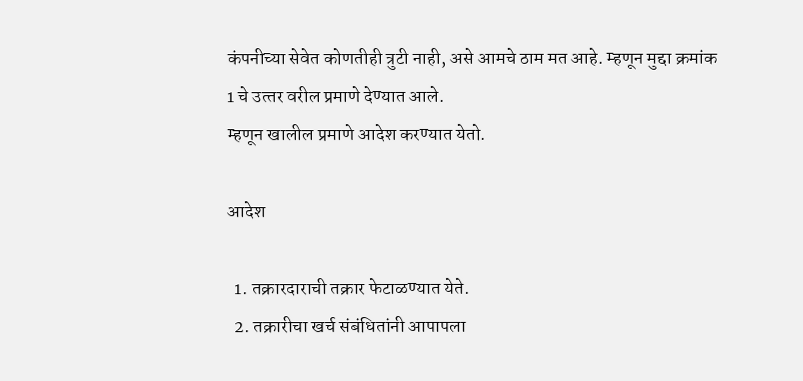कंपनीच्‍या सेवेत कोणतीही त्रुटी नाही, असे आमचे ठाम मत आहे. म्‍हणून मुद्दा क्रमांक 1 चे उत्‍तर वरील प्रमाणे देण्‍यात आले.
म्‍हणून खालील प्रमाणे आदेश करण्‍यात येतो.

आदेश

  1. तक्रारदाराची तक्रार फेटाळण्‍यात येते.
  2. तक्रारीचा खर्च संबंधितांनी आपापला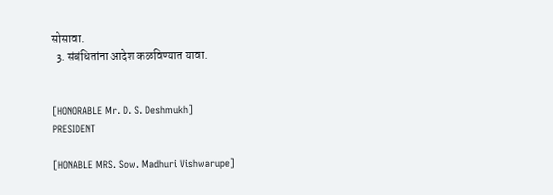सोसावा.
  3. संबंधितांना आदेश कळविण्‍यात यावा.


[HONORABLE Mr. D. S. Deshmukh]
PRESIDENT

[HONABLE MRS. Sow. Madhuri Vishwarupe]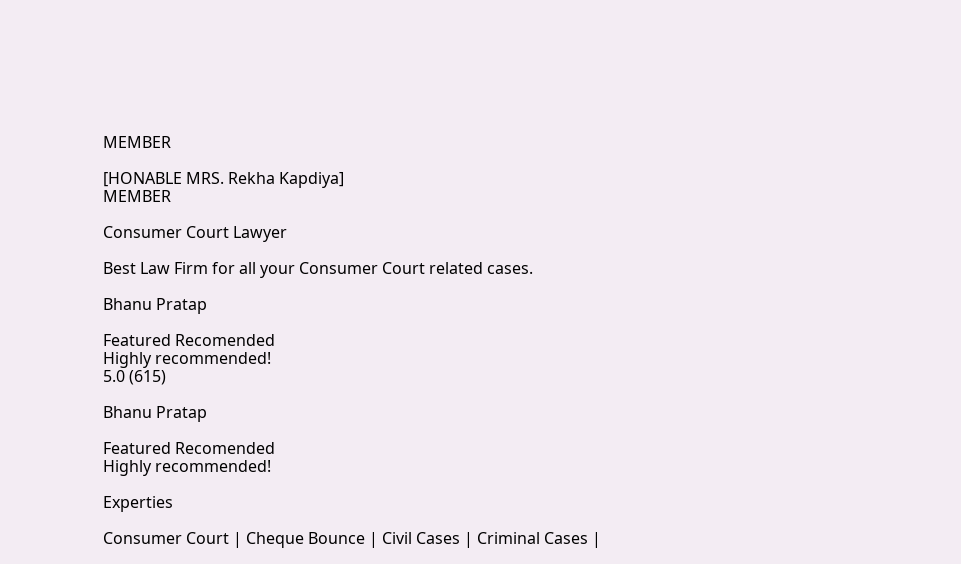MEMBER

[HONABLE MRS. Rekha Kapdiya]
MEMBER

Consumer Court Lawyer

Best Law Firm for all your Consumer Court related cases.

Bhanu Pratap

Featured Recomended
Highly recommended!
5.0 (615)

Bhanu Pratap

Featured Recomended
Highly recommended!

Experties

Consumer Court | Cheque Bounce | Civil Cases | Criminal Cases |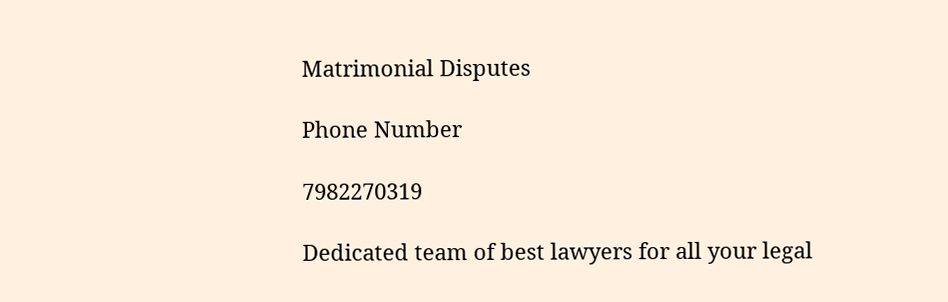Matrimonial Disputes

Phone Number

7982270319

Dedicated team of best lawyers for all your legal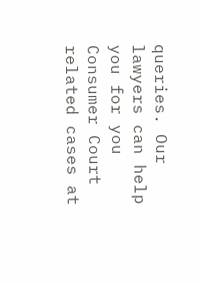queries. Our lawyers can help you for you Consumer Court related cases at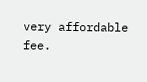very affordable fee.